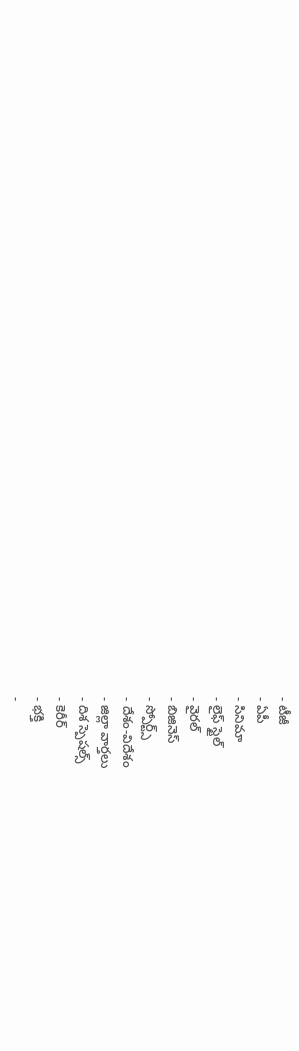- టీజీ
- ఏపీ
- సినిమా
- లైఫ్ స్టైల్
- వైరల్
- బిజినెస్
- స్పోర్ట్స్
- దేశం-విదేశం
- జిల్లా వార్తలు
- దిశ స్పెషల్స్
- కెరీర్
- భక్తి
-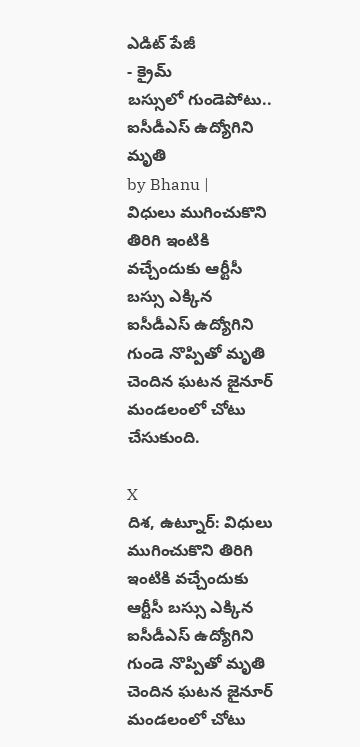ఎడిట్ పేజీ
- క్రైమ్
బస్సులో గుండెపోటు.. ఐసీడీఎస్ ఉద్యోగిని మృతి
by Bhanu |
విధులు ముగించుకొని తిరిగి ఇంటికి వచ్చేందుకు ఆర్టీసీ బస్సు ఎక్కిన ఐసీడీఎస్ ఉద్యోగిని గుండె నొప్పితో మృతి చెందిన ఘటన జైనూర్ మండలంలో చోటు చేసుకుంది.

X
దిశ, ఉట్నూర్: విధులు ముగించుకొని తిరిగి ఇంటికి వచ్చేందుకు ఆర్టీసీ బస్సు ఎక్కిన ఐసీడీఎస్ ఉద్యోగిని గుండె నొప్పితో మృతి చెందిన ఘటన జైనూర్ మండలంలో చోటు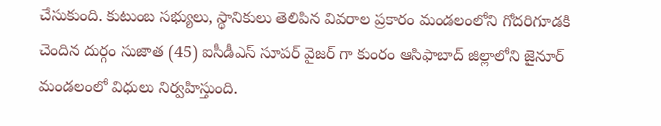చేసుకుంది. కుటుంబ సభ్యులు, స్థానికులు తెలిపిన వివరాల ప్రకారం మండలంలోని గోదరిగూడకి చెందిన దుర్గం సుజాత (45) ఐసీడీఎస్ సూపర్ వైజర్ గా కుంరం ఆసిఫాబాద్ జిల్లాలోని జైనూర్ మండలంలో విధులు నిర్వహిస్తుంది.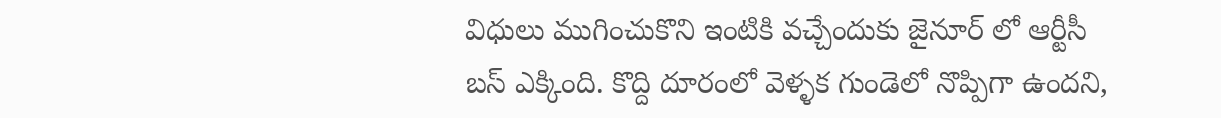విధులు ముగించుకొని ఇంటికి వచ్చేందుకు జైనూర్ లో ఆర్టీసీ బస్ ఎక్కింది. కొద్ది దూరంలో వెళ్ళక గుండెలో నొప్పిగా ఉందని,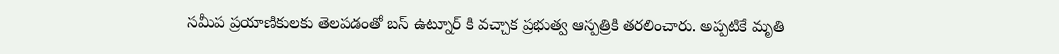సమీప ప్రయాణికులకు తెలపడంతో బస్ ఉట్నూర్ కి వచ్చాక ప్రభుత్వ ఆస్పత్రికి తరలించారు. అప్పటికే మృతి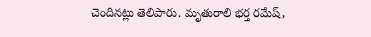చెందినట్లు తెలిపారు. మృతురాలి భర్త రమేష్,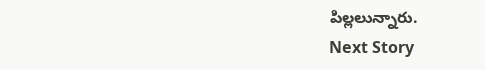పిల్లలున్నారు.
Next Story